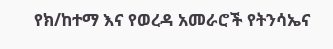የክ/ከተማ እና የወረዳ አመራሮች የትንሳኤና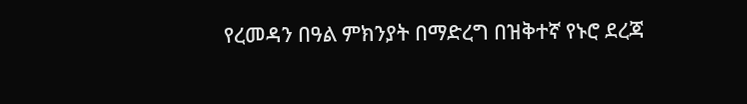የረመዳን በዓል ምክንያት በማድረግ በዝቅተኛ የኑሮ ደረጃ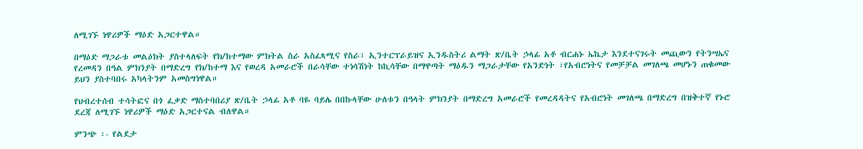ለሚገኙ ነዋሪዎች ማዕድ አጋርተዋል።

በማዕድ ማጋራቱ መልዕክት ያስተላለፍት የክ/ከተማው ምክትል ስራ አስፈጻሚና የስራ፣ ኢንተርፕራይዝና ኢንዱስትሪ ልማት ጽ/ቤት ኃላፊ አቶ ብርሐኑ ኤኬታ እንደተናገሩት መጪውን የትንሣኤና የረመዳን በዓል ምክንያት በማድረግ የክ/ከተማ እና የወረዳ አመራሮች በራሳቸው ተነሳሽነት ከኪሳቸው በማዋጣት ማዕዱን ማጋራታቸው የአንድነት ፣የአብሮነትና የመቻቻል መገለጫ መሆኑን ጠቁመው ይህን ያስተባበሩ አካላትንም አመስግነዋል።

የህብረተሰብ ተሳትፎና በጎ ፈቃድ ማስተባበሪያ ጽ/ቤት ኃላፊ አቶ ባዬ ባይሌ በበኩላቸው ሁለቱን በዓላት ምክንያት በማድረግ አመራሮች የመረዳዳትና የአብሮነት መገለጫ በማድረግ በዝቅተኛ የኑሮ ደረጃ ለሚገኙ ነዋሪዎች ማዕድ አጋርተናል ብለዋል።

ምንጭ ፡- የልደታ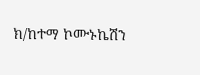ክ/ከተማ ኮሙኑኬሽን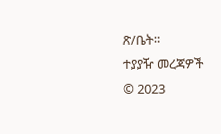ጽ/ቤት።
ተያያዥ መረጃዎች
© 2023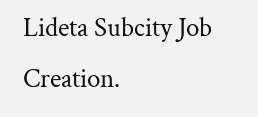Lideta Subcity Job Creation.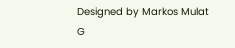Designed by Markos Mulat G